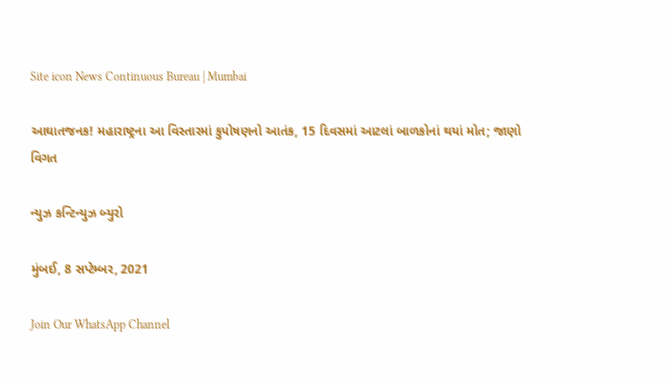Site icon News Continuous Bureau | Mumbai

આઘાતજનક! મહારાષ્ટ્રના આ વિસ્તારમાં કુપોષણનો આતંક, 15 દિવસમાં આટલાં બાળકોનાં થયાં મોત; જાણો વિગત

ન્યુઝ કન્ટિન્યુઝ બ્યુરો

મુંબઈ, 8 સપ્ટેમ્બર, 2021

Join Our WhatsApp Channel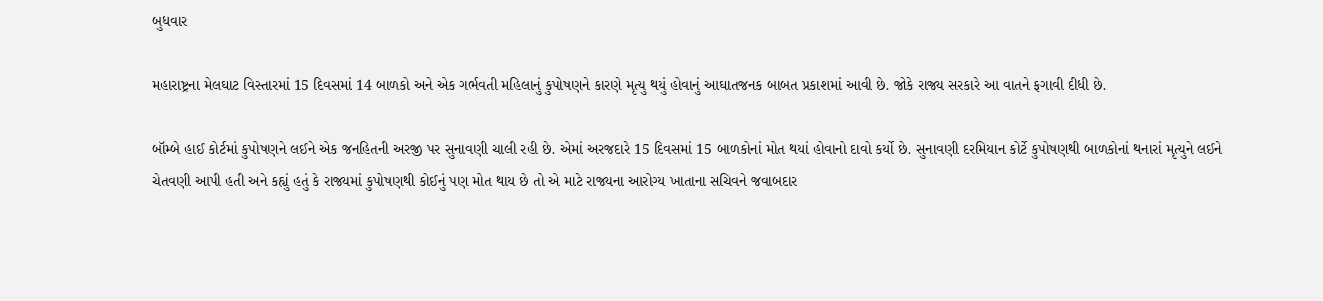બુધવાર

મહારાષ્ટ્રના મેલઘાટ વિસ્તારમાં 15 દિવસમાં 14 બાળકો અને એક ગર્ભવતી મહિલાનું કુપોષણને કારણે મૃત્યુ થયું હોવાનું આઘાતજનક બાબત પ્રકાશમાં આવી છે. જોકે રાજ્ય સરકારે આ વાતને ફગાવી દીધી છે.

બૉમ્બે હાઈ કોર્ટમાં કુપોષણને લઈને એક જનહિતની અરજી પર સુનાવણી ચાલી રહી છે. એમાં અરજદારે 15 દિવસમાં 15 બાળકોનાં મોત થયાં હોવાનો દાવો કર્યો છે. સુનાવણી દરમિયાન કોર્ટે કુપોષણથી બાળકોનાં થનારાં મૃત્યુને લઈને ચેતવણી આપી હતી અને કહ્યું હતું કે રાજ્યમાં કુપોષણથી કોઈનું પણ મોત થાય છે તો એ માટે રાજ્યના આરોગ્ય ખાતાના સચિવને જવાબદાર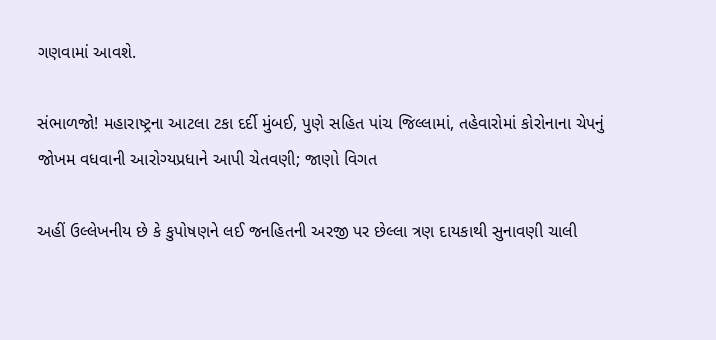ગણવામાં આવશે.

સંભાળજો! મહારાષ્ટ્રના આટલા ટકા દર્દી મુંબઈ, પુણે સહિત પાંચ જિલ્લામાં, તહેવારોમાં કોરોનાના ચેપનું જોખમ વધવાની આરોગ્યપ્રધાને આપી ચેતવણી; જાણો વિગત

અહીં ઉલ્લેખનીય છે કે કુપોષણને લઈ જનહિતની અરજી પર છેલ્લા ત્રણ દાયકાથી સુનાવણી ચાલી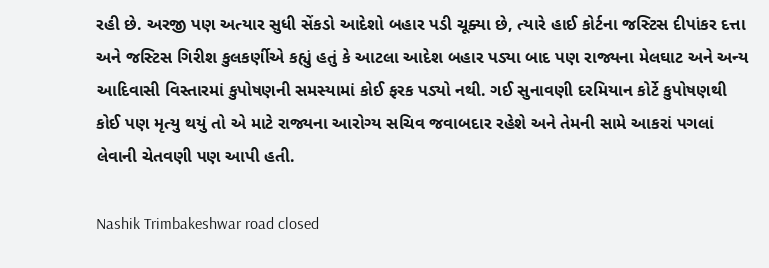રહી છે. અરજી પણ અત્યાર સુધી સેંકડો આદેશો બહાર પડી ચૂક્યા છે, ત્યારે હાઈ કોર્ટના જસ્ટિસ દીપાંકર દત્તા અને જસ્ટિસ ગિરીશ કુલકર્ણીએ કહ્યું હતું કે આટલા આદેશ બહાર પડ્યા બાદ પણ રાજ્યના મેલઘાટ અને અન્ય આદિવાસી વિસ્તારમાં કુપોષણની સમસ્યામાં કોઈ ફરક પડ્યો નથી. ગઈ સુનાવણી દરમિયાન કોર્ટે કુપોષણથી કોઈ પણ મૃત્યુ થયું તો એ માટે રાજ્યના આરોગ્ય સચિવ જવાબદાર રહેશે અને તેમની સામે આકરાં પગલાં લેવાની ચેતવણી પણ આપી હતી.

Nashik Trimbakeshwar road closed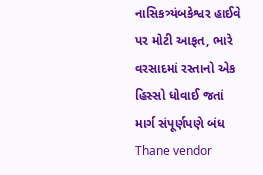નાસિકત્ર્યંબકેશ્વર હાઈવે પર મોટી આફત, ભારે વરસાદમાં રસ્તાનો એક હિસ્સો ધોવાઈ જતાં માર્ગ સંપૂર્ણપણે બંધ
Thane vendor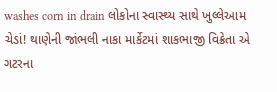washes corn in drain લોકોના સ્વાસ્થ્ય સાથે ખુલ્લેઆમ ચેડાં! થાણેની જાંભલી નાકા માર્કેટમાં શાકભાજી વિક્રેતા એ ગટરના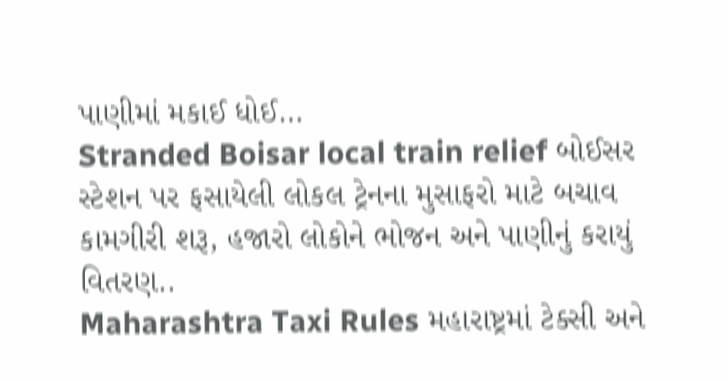પાણીમાં મકાઈ ધોઈ…
Stranded Boisar local train relief બોઈસર સ્ટેશન પર ફસાયેલી લોકલ ટ્રેનના મુસાફરો માટે બચાવ કામગીરી શરૂ, હજારો લોકોને ભોજન અને પાણીનું કરાયું વિતરણ..
Maharashtra Taxi Rules મહારાષ્ટ્રમાં ટેક્સી અને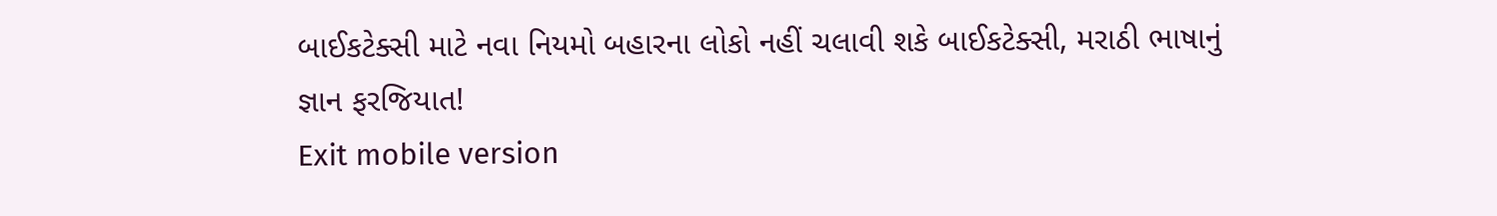બાઈકટેક્સી માટે નવા નિયમો બહારના લોકો નહીં ચલાવી શકે બાઈકટેક્સી, મરાઠી ભાષાનું જ્ઞાન ફરજિયાત!
Exit mobile version